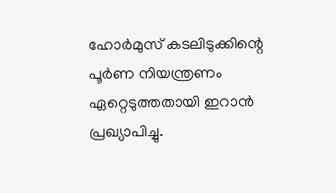ഹോർമുസ് കടലിടുക്കിന്റെ പൂർണ നിയന്ത്രണം ഏറ്റെടുത്തതായി ഇറാൻ പ്രഖ്യാപിച്ചു.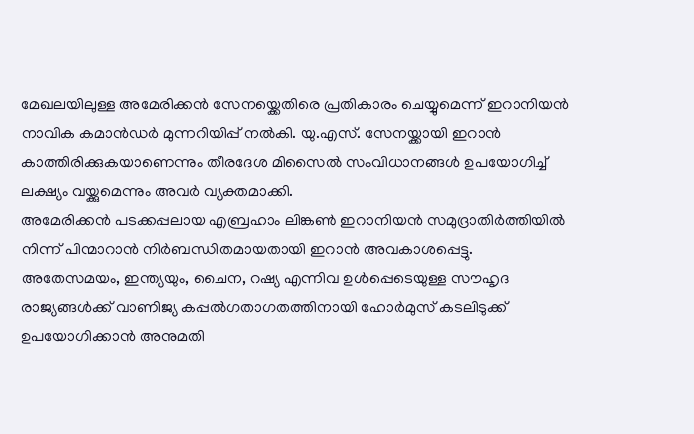മേഖലയിലുള്ള അമേരിക്കൻ സേനയ്ക്കെതിരെ പ്രതികാരം ചെയ്യുമെന്ന് ഇറാനിയൻ നാവിക കമാൻഡർ മുന്നറിയിപ്പ് നൽകി. യു.എസ്. സേനയ്ക്കായി ഇറാൻ കാത്തിരിക്കുകയാണെന്നും തീരദേശ മിസൈൽ സംവിധാനങ്ങൾ ഉപയോഗിച്ച് ലക്ഷ്യം വയ്ക്കുമെന്നും അവർ വ്യക്തമാക്കി.
അമേരിക്കൻ പടക്കപ്പലായ എബ്രഹാം ലിങ്കൺ ഇറാനിയൻ സമുദ്രാതിർത്തിയിൽ നിന്ന് പിന്മാറാൻ നിർബന്ധിതമായതായി ഇറാൻ അവകാശപ്പെട്ടു.
അതേസമയം, ഇന്ത്യയും, ചൈന, റഷ്യ എന്നിവ ഉൾപ്പെടെയുള്ള സൗഹൃദ രാജ്യങ്ങൾക്ക് വാണിജ്യ കപ്പൽഗതാഗതത്തിനായി ഹോർമുസ് കടലിടുക്ക് ഉപയോഗിക്കാൻ അനുമതി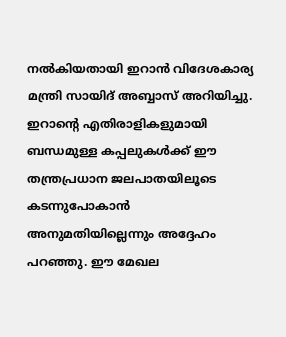നൽകിയതായി ഇറാൻ വിദേശകാര്യ മന്ത്രി സായിദ് അബ്ബാസ് അറിയിച്ചു.
ഇറാന്റെ എതിരാളികളുമായി ബന്ധമുള്ള കപ്പലുകൾക്ക് ഈ തന്ത്രപ്രധാന ജലപാതയിലൂടെ കടന്നുപോകാൻ അനുമതിയില്ലെന്നും അദ്ദേഹം പറഞ്ഞു. ഈ മേഖല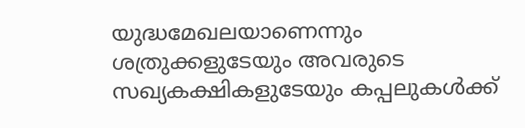യുദ്ധമേഖലയാണെന്നും ശത്രുക്കളുടേയും അവരുടെ സഖ്യകക്ഷികളുടേയും കപ്പലുകൾക്ക്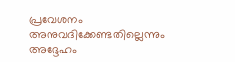പ്രവേശനം അനുവദിക്കേണ്ടതില്ലെന്നും അദ്ദേഹം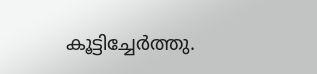കൂട്ടിച്ചേർത്തു.